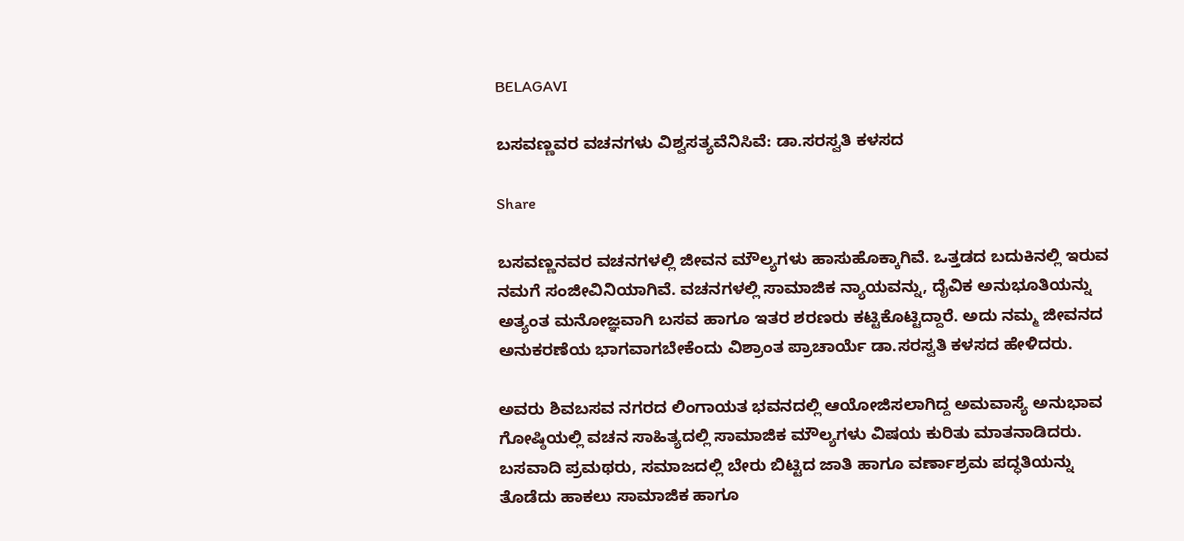BELAGAVI

ಬಸವಣ್ಣವರ ವಚನಗಳು ವಿಶ್ವಸತ್ಯವೆನಿಸಿವೆ: ಡಾ.ಸರಸ್ವತಿ ಕಳಸದ

Share

ಬಸವಣ್ಣನವರ ವಚನಗಳಲ್ಲಿ ಜೀವನ ಮೌಲ್ಯಗಳು ಹಾಸುಹೊಕ್ಕಾಗಿವೆ. ಒತ್ತಡದ ಬದುಕಿನಲ್ಲಿ ಇರುವ ನಮಗೆ ಸಂಜೀವಿನಿಯಾಗಿವೆ. ವಚನಗಳಲ್ಲಿ ಸಾಮಾಜಿಕ ನ್ಯಾಯವನ್ನು, ದೈವಿಕ ಅನುಭೂತಿಯನ್ನು ಅತ್ಯಂತ ಮನೋಜ್ಞವಾಗಿ ಬಸವ ಹಾಗೂ ಇತರ ಶರಣರು ಕಟ್ಟಿಕೊಟ್ಟಿದ್ದಾರೆ. ಅದು ನಮ್ಮ ಜೀವನದ ಅನುಕರಣೆಯ ಭಾಗವಾಗಬೇಕೆಂದು ವಿಶ್ರಾಂತ ಪ್ರಾಚಾರ್ಯೆ ಡಾ.ಸರಸ್ವತಿ ಕಳಸದ ಹೇಳಿದರು.

ಅವರು ಶಿವಬಸವ ನಗರದ ಲಿಂಗಾಯತ ಭವನದಲ್ಲಿ ಆಯೋಜಿಸಲಾಗಿದ್ದ ಅಮವಾಸ್ಯೆ ಅನುಭಾವ ಗೋಷ್ಠಿಯಲ್ಲಿ ವಚನ ಸಾಹಿತ್ಯದಲ್ಲಿ ಸಾಮಾಜಿಕ ಮೌಲ್ಯಗಳು ವಿಷಯ ಕುರಿತು ಮಾತನಾಡಿದರು. ಬಸವಾದಿ ಪ್ರಮಥರು, ಸಮಾಜದಲ್ಲಿ ಬೇರು ಬಿಟ್ಟಿದ ಜಾತಿ ಹಾಗೂ ವರ್ಣಾಶ್ರಮ ಪದ್ಧತಿಯನ್ನು ತೊಡೆದು ಹಾಕಲು ಸಾಮಾಜಿಕ ಹಾಗೂ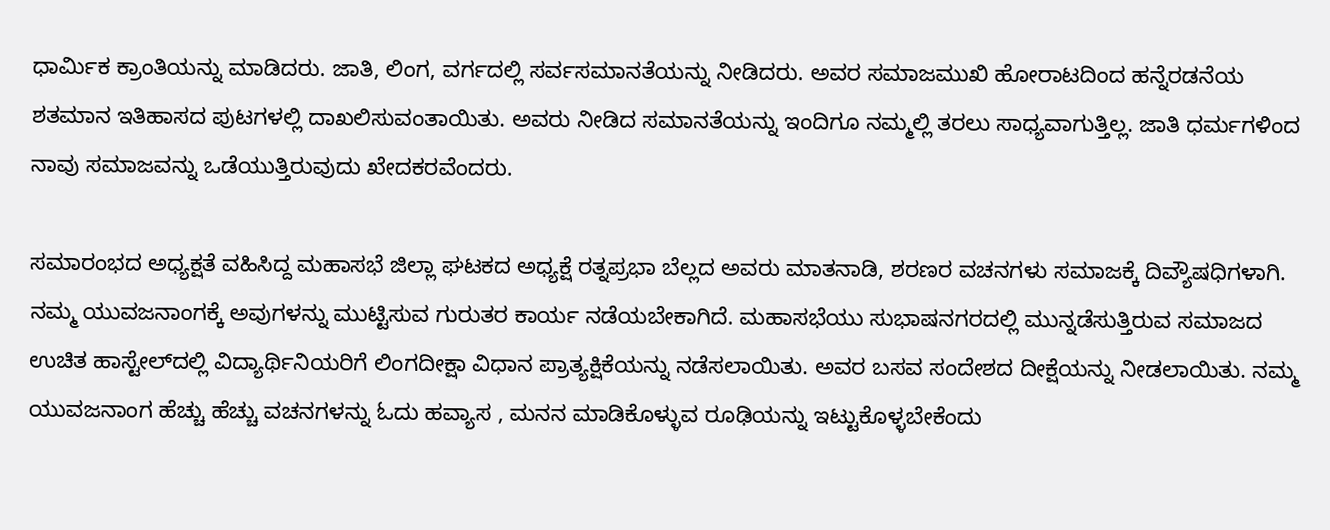ಧಾರ್ಮಿಕ ಕ್ರಾಂತಿಯನ್ನು ಮಾಡಿದರು. ಜಾತಿ, ಲಿಂಗ, ವರ್ಗದಲ್ಲಿ ಸರ್ವಸಮಾನತೆಯನ್ನು ನೀಡಿದರು. ಅವರ ಸಮಾಜಮುಖಿ ಹೋರಾಟದಿಂದ ಹನ್ನೆರಡನೆಯ ಶತಮಾನ ಇತಿಹಾಸದ ಪುಟಗಳಲ್ಲಿ ದಾಖಲಿಸುವಂತಾಯಿತು. ಅವರು ನೀಡಿದ ಸಮಾನತೆಯನ್ನು ಇಂದಿಗೂ ನಮ್ಮಲ್ಲಿ ತರಲು ಸಾಧ್ಯವಾಗುತ್ತಿಲ್ಲ. ಜಾತಿ ಧರ್ಮಗಳಿಂದ ನಾವು ಸಮಾಜವನ್ನು ಒಡೆಯುತ್ತಿರುವುದು ಖೇದಕರವೆಂದರು.

ಸಮಾರಂಭದ ಅಧ್ಯಕ್ಷತೆ ವಹಿಸಿದ್ದ ಮಹಾಸಭೆ ಜಿಲ್ಲಾ ಘಟಕದ ಅಧ್ಯಕ್ಷೆ ರತ್ನಪ್ರಭಾ ಬೆಲ್ಲದ ಅವರು ಮಾತನಾಡಿ, ಶರಣರ ವಚನಗಳು ಸಮಾಜಕ್ಕೆ ದಿವ್ಯೌಷಧಿಗಳಾಗಿ. ನಮ್ಮ ಯುವಜನಾಂಗಕ್ಕೆ ಅವುಗಳನ್ನು ಮುಟ್ಟಿಸುವ ಗುರುತರ ಕಾರ್ಯ ನಡೆಯಬೇಕಾಗಿದೆ. ಮಹಾಸಭೆಯು ಸುಭಾಷನಗರದಲ್ಲಿ ಮುನ್ನಡೆಸುತ್ತಿರುವ ಸಮಾಜದ ಉಚಿತ ಹಾಸ್ಟೇಲ್‌ದಲ್ಲಿ ವಿದ್ಯಾರ್ಥಿನಿಯರಿಗೆ ಲಿಂಗದೀಕ್ಷಾ ವಿಧಾನ ಪ್ರಾತ್ಯಕ್ಷಿಕೆಯನ್ನು ನಡೆಸಲಾಯಿತು. ಅವರ ಬಸವ ಸಂದೇಶದ ದೀಕ್ಷೆಯನ್ನು ನೀಡಲಾಯಿತು. ನಮ್ಮ ಯುವಜನಾಂಗ ಹೆಚ್ಚು ಹೆಚ್ಚು ವಚನಗಳನ್ನು ಓದು ಹವ್ಯಾಸ , ಮನನ ಮಾಡಿಕೊಳ್ಳುವ ರೂಢಿಯನ್ನು ಇಟ್ಟುಕೊಳ್ಳಬೇಕೆಂದು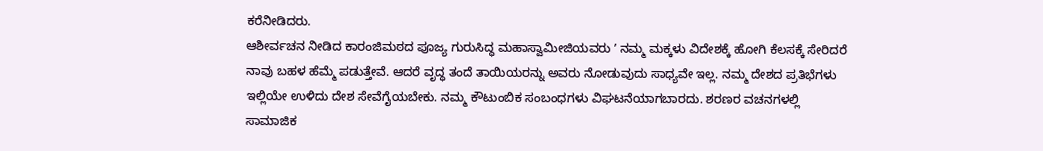ಕರೆನೀಡಿದರು.
ಆಶೀರ್ವಚನ ನೀಡಿದ ಕಾರಂಜಿಮಠದ ಪೂಜ್ಯ ಗುರುಸಿದ್ಧ ಮಹಾಸ್ವಾಮೀಜಿಯವರು ʼ ನಮ್ಮ ಮಕ್ಕಳು ವಿದೇಶಕ್ಕೆ ಹೋಗಿ ಕೆಲಸಕ್ಕೆ ಸೇರಿದರೆ ನಾವು ಬಹಳ ಹೆಮ್ಮೆ ಪಡುತ್ತೇವೆ. ಆದರೆ ವೃದ್ಧ ತಂದೆ ತಾಯಿಯರನ್ನು ಅವರು ನೋಡುವುದು ಸಾಧ್ಯವೇ ಇಲ್ಲ. ನಮ್ಮ ದೇಶದ ಪ್ರತಿಭೆಗಳು ಇಲ್ಲಿಯೇ ಉಳಿದು ದೇಶ ಸೇವೆಗೈಯಬೇಕು. ನಮ್ಮ ಕೌಟುಂಬಿಕ ಸಂಬಂಧಗಳು ವಿಘಟನೆಯಾಗಬಾರದು. ಶರಣರ ವಚನಗಳಲ್ಲಿ ಸಾಮಾಜಿಕ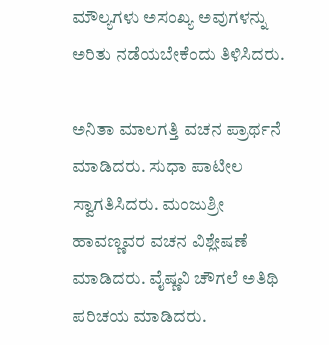ಮೌಲ್ಯಗಳು ಅಸಂಖ್ಯ ಅವುಗಳನ್ನು ಅರಿತು ನಡೆಯಬೇಕೆಂದು ತಿಳಿಸಿದರು.

ಅನಿತಾ ಮಾಲಗತ್ತಿ ವಚನ ಪ್ರಾರ್ಥನೆ ಮಾಡಿದರು. ಸುಧಾ ಪಾಟೀಲ ಸ್ವಾಗತಿಸಿದರು. ಮಂಜುಶ್ರೀ ಹಾವಣ್ಣವರ ವಚನ ವಿಶ್ಲೇಷಣೆ ಮಾಡಿದರು. ವೈಷ್ಣವಿ ಚೌಗಲೆ ಅತಿಥಿ ಪರಿಚಯ ಮಾಡಿದರು.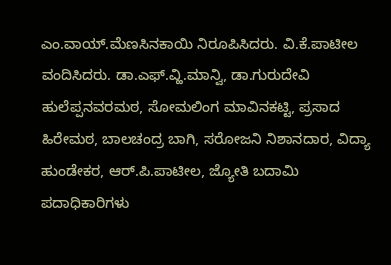ಎಂ.ವಾಯ್‌.ಮೆಣಸಿನಕಾಯಿ ನಿರೂಪಿಸಿದರು. ವಿ.ಕೆ.ಪಾಟೀಲ ವಂದಿಸಿದರು. ಡಾ.ಎಫ್‌.ವ್ಹಿ.ಮಾನ್ವಿ, ಡಾ.ಗುರುದೇವಿ ಹುಲೆಪ್ಪನವರಮಠ, ಸೋಮಲಿಂಗ ಮಾವಿನಕಟ್ಟಿ, ಪ್ರಸಾದ ಹಿರೇಮಠ, ಬಾಲಚಂದ್ರ ಬಾಗಿ, ಸರೋಜನಿ ನಿಶಾನದಾರ, ವಿದ್ಯಾ ಹುಂಡೇಕರ, ಆರ್.ಪಿ.ಪಾಟೀಲ, ಜ್ಯೋತಿ ಬದಾಮಿ ಪದಾಧಿಕಾರಿಗಳು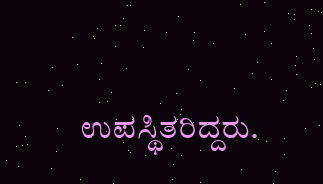ಉಪಸ್ಥಿತರಿದ್ದರು.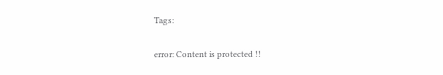Tags:

error: Content is protected !!